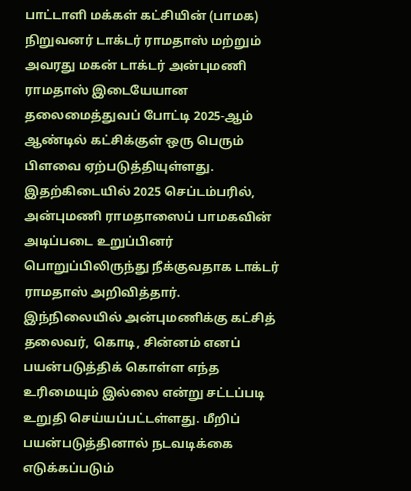பாட்டாளி மக்கள் கட்சியின் (பாமக) நிறுவனர் டாக்டர் ராமதாஸ் மற்றும் அவரது மகன் டாக்டர் அன்புமணி ராமதாஸ் இடையேயான தலைமைத்துவப் போட்டி 2025-ஆம் ஆண்டில் கட்சிக்குள் ஒரு பெரும் பிளவை ஏற்படுத்தியுள்ளது. இதற்கிடையில் 2025 செப்டம்பரில், அன்புமணி ராமதாஸைப் பாமகவின் அடிப்படை உறுப்பினர் பொறுப்பிலிருந்து நீக்குவதாக டாக்டர் ராமதாஸ் அறிவித்தார்.
இந்நிலையில் அன்புமணிக்கு கட்சித் தலைவர், கொடி, சின்னம் எனப் பயன்படுத்திக் கொள்ள எந்த உரிமையும் இல்லை என்று சட்டப்படி உறுதி செய்யப்பட்டள்ளது. மீறிப் பயன்படுத்தினால் நடவடிக்கை எடுக்கப்படும்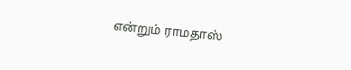என்றும் ராமதாஸ்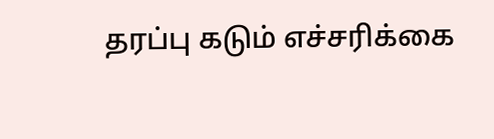தரப்பு கடும் எச்சரிக்கை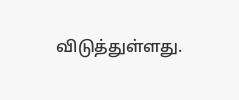விடுத்துள்ளது.